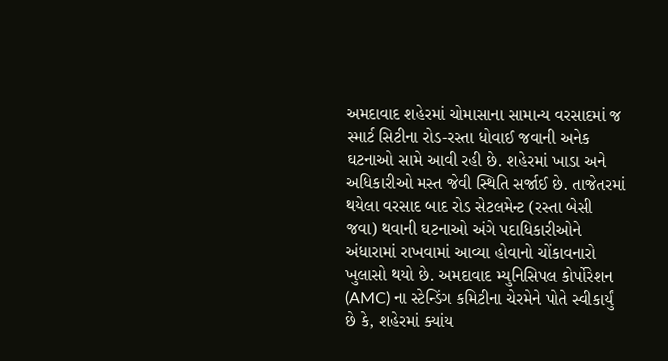અમદાવાદ શહેરમાં ચોમાસાના સામાન્ય વરસાદમાં જ સ્માર્ટ સિટીના રોડ-રસ્તા ધોવાઈ જવાની અનેક ઘટનાઓ સામે આવી રહી છે. શહેરમાં ખાડા અને અધિકારીઓ મસ્ત જેવી સ્થિતિ સર્જાઈ છે. તાજેતરમાં થયેલા વરસાદ બાદ રોડ સેટલમેન્ટ (રસ્તા બેસી જવા) થવાની ઘટનાઓ અંગે પદાધિકારીઓને અંધારામાં રાખવામાં આવ્યા હોવાનો ચોંકાવનારો ખુલાસો થયો છે. અમદાવાદ મ્યુનિસિપલ કોર્પોરેશન (AMC) ના સ્ટેન્ડિંગ કમિટીના ચેરમેને પોતે સ્વીકાર્યું છે કે, શહેરમાં ક્યાંય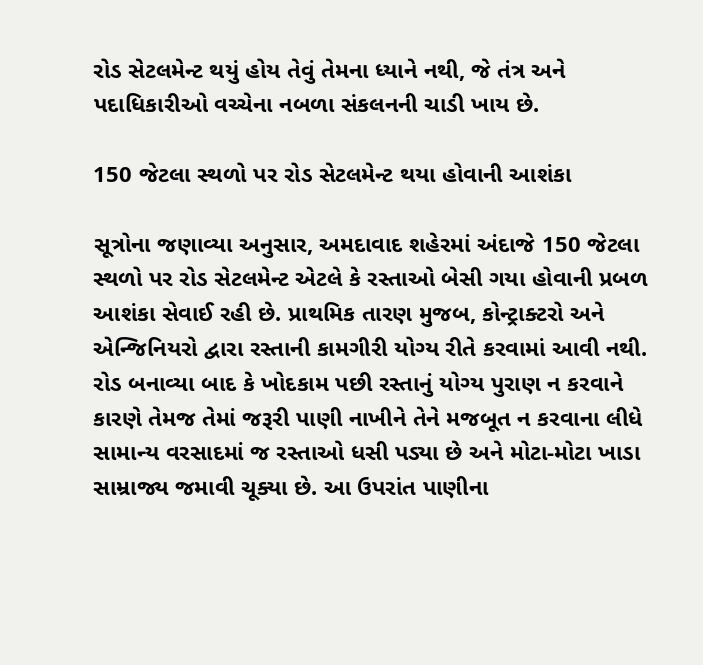રોડ સેટલમેન્ટ થયું હોય તેવું તેમના ધ્યાને નથી, જે તંત્ર અને પદાધિકારીઓ વચ્ચેના નબળા સંકલનની ચાડી ખાય છે.

150 જેટલા સ્થળો પર રોડ સેટલમેન્ટ થયા હોવાની આશંકા

સૂત્રોના જણાવ્યા અનુસાર, અમદાવાદ શહેરમાં અંદાજે 150 જેટલા સ્થળો પર રોડ સેટલમેન્ટ એટલે કે રસ્તાઓ બેસી ગયા હોવાની પ્રબળ આશંકા સેવાઈ રહી છે. પ્રાથમિક તારણ મુજબ, કોન્ટ્રાક્ટરો અને એન્જિનિયરો દ્વારા રસ્તાની કામગીરી યોગ્ય રીતે કરવામાં આવી નથી. રોડ બનાવ્યા બાદ કે ખોદકામ પછી રસ્તાનું યોગ્ય પુરાણ ન કરવાને કારણે તેમજ તેમાં જરૂરી પાણી નાખીને તેને મજબૂત ન કરવાના લીધે સામાન્ય વરસાદમાં જ રસ્તાઓ ધસી પડ્યા છે અને મોટા-મોટા ખાડા સામ્રાજ્ય જમાવી ચૂક્યા છે. આ ઉપરાંત પાણીના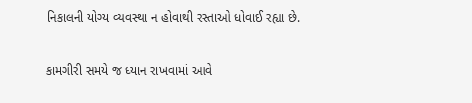નિકાલની યોગ્ય વ્યવસ્થા ન હોવાથી રસ્તાઓ ધોવાઈ રહ્યા છે.

કામગીરી સમયે જ ધ્યાન રાખવામાં આવે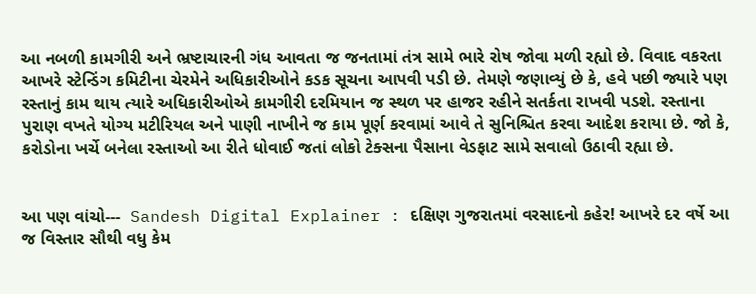આ નબળી કામગીરી અને ભ્રષ્ટાચારની ગંધ આવતા જ જનતામાં તંત્ર સામે ભારે રોષ જોવા મળી રહ્યો છે. વિવાદ વકરતા આખરે સ્ટેન્ડિંગ કમિટીના ચેરમેને અધિકારીઓને કડક સૂચના આપવી પડી છે. તેમણે જણાવ્યું છે કે, હવે પછી જ્યારે પણ રસ્તાનું કામ થાય ત્યારે અધિકારીઓએ કામગીરી દરમિયાન જ સ્થળ પર હાજર રહીને સતર્કતા રાખવી પડશે. રસ્તાના પુરાણ વખતે યોગ્ય મટીરિયલ અને પાણી નાખીને જ કામ પૂર્ણ કરવામાં આવે તે સુનિશ્ચિત કરવા આદેશ કરાયા છે. જો કે, કરોડોના ખર્ચે બનેલા રસ્તાઓ આ રીતે ધોવાઈ જતાં લોકો ટેક્સના પૈસાના વેડફાટ સામે સવાલો ઉઠાવી રહ્યા છે.


આ પણ વાંચો---  Sandesh Digital Explainer : દક્ષિણ ગુજરાતમાં વરસાદનો કહેર! આખરે દર વર્ષે આ જ વિસ્તાર સૌથી વધુ કેમ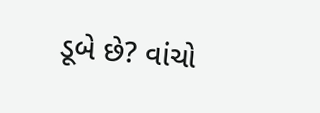ડૂબે છે? વાંચો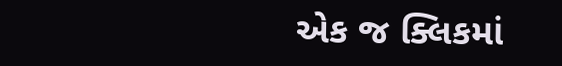એક જ ક્લિકમાં